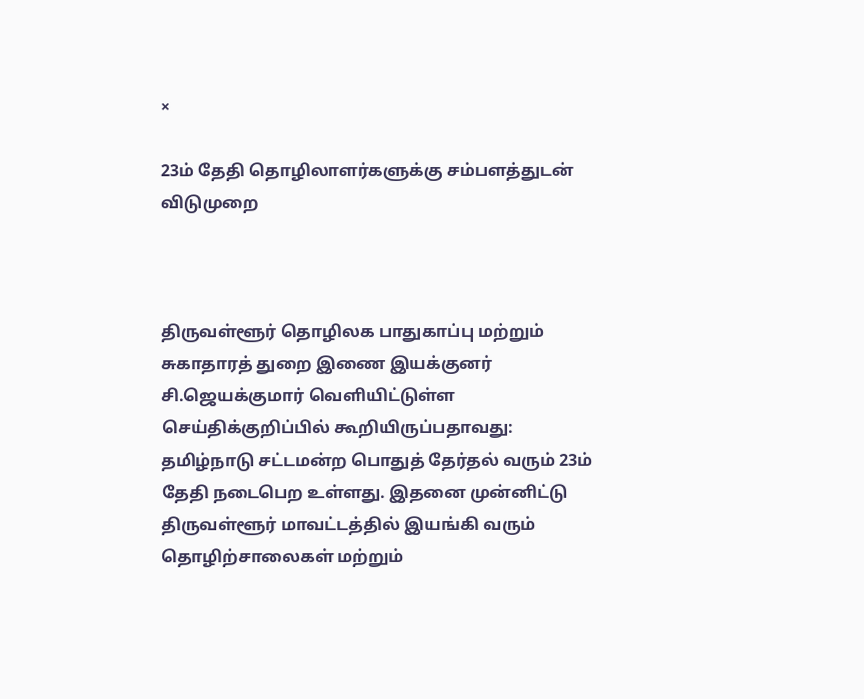×

23ம் தேதி தொழிலாளர்களுக்கு சம்பளத்துடன் விடுமுறை



திருவள்ளூர் தொழிலக பாதுகாப்பு மற்றும் சுகாதாரத் துறை இணை இயக்குனர் சி.ஜெயக்குமார் வெளியிட்டுள்ள செய்திக்குறிப்பில் கூறியிருப்பதாவது: தமிழ்நாடு சட்டமன்ற பொதுத் தேர்தல் வரும் 23ம் தேதி நடைபெற உள்ளது. இதனை முன்னிட்டு திருவள்ளூர் மாவட்டத்தில் இயங்கி வரும் தொழிற்சாலைகள் மற்றும்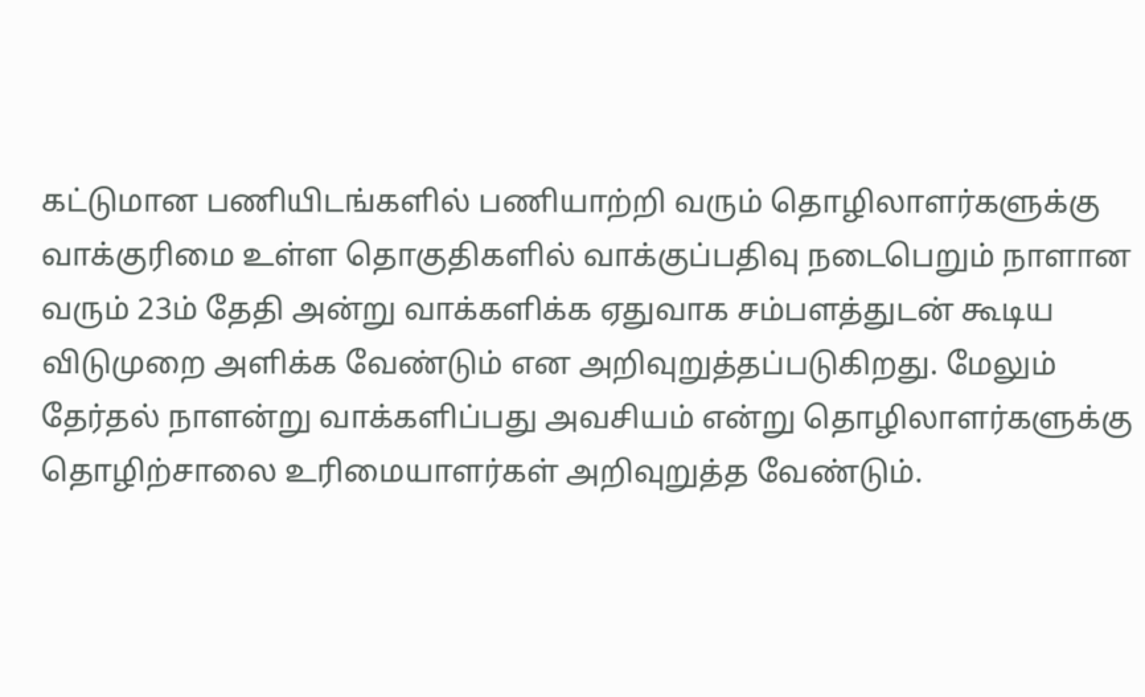கட்டுமான பணியிடங்களில் பணியாற்றி வரும் தொழிலாளர்களுக்கு வாக்குரிமை உள்ள தொகுதிகளில் வாக்குப்பதிவு நடைபெறும் நாளான வரும் 23ம் தேதி அன்று வாக்களிக்க ஏதுவாக சம்பளத்துடன் கூடிய விடுமுறை அளிக்க வேண்டும் என அறிவுறுத்தப்படுகிறது. மேலும் தேர்தல் நாளன்று வாக்களிப்பது அவசியம் என்று தொழிலாளர்களுக்கு தொழிற்சாலை உரிமையாளர்கள் அறிவுறுத்த வேண்டும்.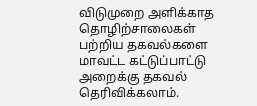விடுமுறை அளிக்காத தொழிற்சாலைகள் பற்றிய தகவல்களை மாவட்ட கட்டுப்பாட்டு அறைக்கு தகவல் தெரிவிக்கலாம்.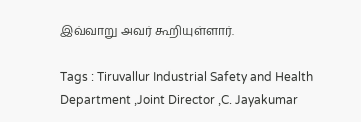இவ்வாறு அவர் கூறியுள்ளார்.

Tags : Tiruvallur Industrial Safety and Health Department ,Joint Director ,C. Jayakumar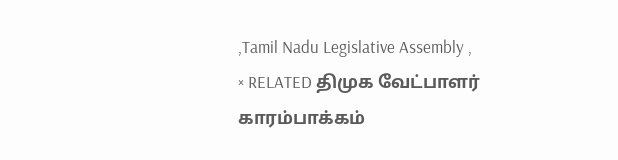,Tamil Nadu Legislative Assembly ,
× RELATED திமுக வேட்பாளர் காரம்பாக்கம்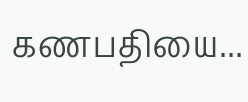கணபதியை...